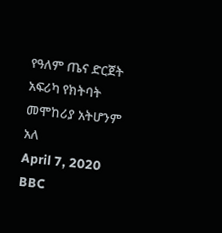የዓለም ጤና ድርጀት አፍሪካ የክትባት መሞከሪያ አትሆንም አለ
April 7, 2020
BBC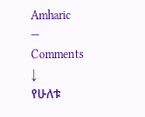Amharic
—
Comments ↓
የሁለቱ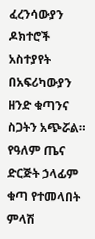ፈረንሳውያን ዶክተሮች አስተያየት በአፍሪካውያን ዘንድ ቁጣንና ስጋትን አጭሯል። የዓለም ጤና ድርጅት ኃላፊም ቁጣ የተመላበት ምላሽ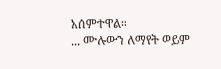አሰምተዋል።
... ሙሉውን ለማየት ወይም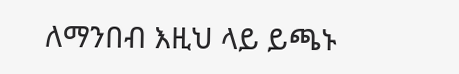ለማንበብ እዚህ ላይ ይጫኑ